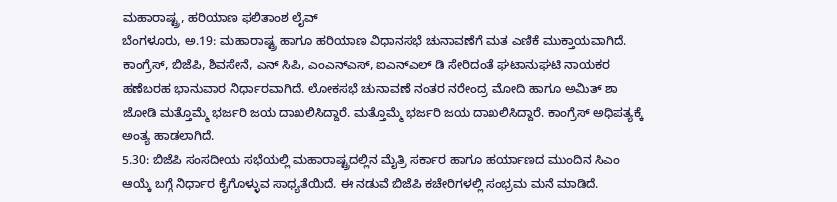ಮಹಾರಾಷ್ಟ್ರ, ಹರಿಯಾಣ ಫಲಿತಾಂಶ ಲೈವ್
ಬೆಂಗಳೂರು, ಅ.19: ಮಹಾರಾಷ್ಟ್ರ ಹಾಗೂ ಹರಿಯಾಣ ವಿಧಾನಸಭೆ ಚುನಾವಣೆಗೆ ಮತ ಎಣಿಕೆ ಮುಕ್ತಾಯವಾಗಿದೆ. ಕಾಂಗ್ರೆಸ್, ಬಿಜೆಪಿ, ಶಿವಸೇನೆ, ಎನ್ ಸಿಪಿ, ಎಂಎನ್ಎಸ್, ಐಎನ್ಎಲ್ ಡಿ ಸೇರಿದಂತೆ ಘಟಾನುಘಟಿ ನಾಯಕರ ಹಣೆಬರಹ ಭಾನುವಾರ ನಿರ್ಧಾರವಾಗಿದೆ. ಲೋಕಸಭೆ ಚುನಾವಣೆ ನಂತರ ನರೇಂದ್ರ ಮೋದಿ ಹಾಗೂ ಅಮಿತ್ ಶಾ ಜೋಡಿ ಮತ್ತೊಮ್ಮೆ ಭರ್ಜರಿ ಜಯ ದಾಖಲಿಸಿದ್ದಾರೆ. ಮತ್ತೊಮ್ಮೆ ಭರ್ಜರಿ ಜಯ ದಾಖಲಿಸಿದ್ದಾರೆ. ಕಾಂಗ್ರೆಸ್ ಅಧಿಪತ್ಯಕ್ಕೆ ಅಂತ್ಯ ಹಾಡಲಾಗಿದೆ.
5.30: ಬಿಜೆಪಿ ಸಂಸದೀಯ ಸಭೆಯಲ್ಲಿ ಮಹಾರಾಷ್ಟ್ರದಲ್ಲಿನ ಮೈತ್ರಿ ಸರ್ಕಾರ ಹಾಗೂ ಹರ್ಯಾಣದ ಮುಂದಿನ ಸಿಎಂ ಆಯ್ಕೆ ಬಗ್ಗೆ ನಿರ್ಧಾರ ಕೈಗೊಳ್ಳುವ ಸಾಧ್ಯತೆಯಿದೆ. ಈ ನಡುವೆ ಬಿಜೆಪಿ ಕಚೇರಿಗಳಲ್ಲಿ ಸಂಭ್ರಮ ಮನೆ ಮಾಡಿದೆ.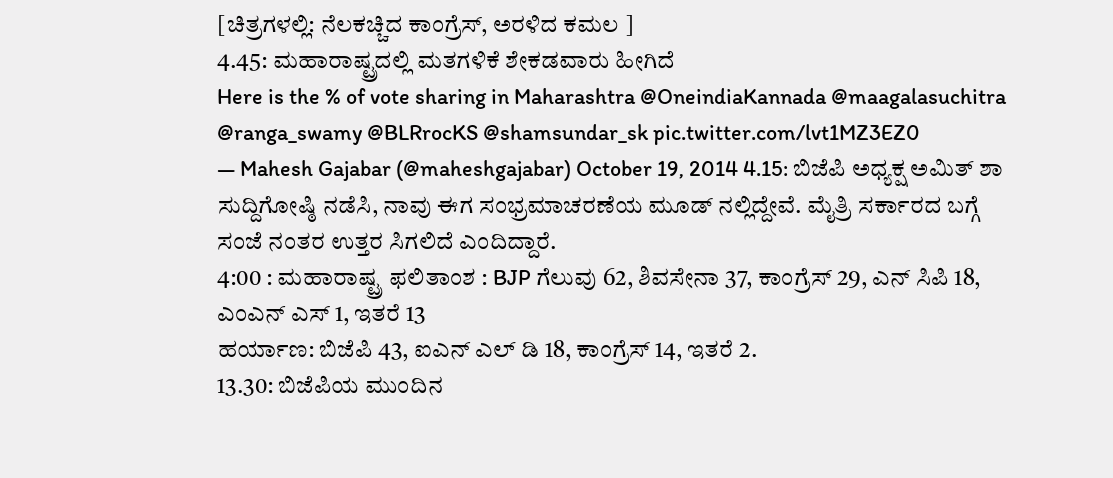[ಚಿತ್ರಗಳಲ್ಲಿ: ನೆಲಕಚ್ಚಿದ ಕಾಂಗ್ರೆಸ್, ಅರಳಿದ ಕಮಲ ]
4.45: ಮಹಾರಾಷ್ಟ್ರದಲ್ಲಿ ಮತಗಳಿಕೆ ಶೇಕಡವಾರು ಹೀಗಿದೆ
Here is the % of vote sharing in Maharashtra @OneindiaKannada @maagalasuchitra @ranga_swamy @BLRrocKS @shamsundar_sk pic.twitter.com/lvt1MZ3EZ0
— Mahesh Gajabar (@maheshgajabar) October 19, 2014 4.15: ಬಿಜೆಪಿ ಅಧ್ಯಕ್ಷ ಅಮಿತ್ ಶಾ ಸುದ್ದಿಗೋಷ್ಠಿ ನಡೆಸಿ, ನಾವು ಈಗ ಸಂಭ್ರಮಾಚರಣೆಯ ಮೂಡ್ ನಲ್ಲಿದ್ದೇವೆ. ಮೈತ್ರಿ ಸರ್ಕಾರದ ಬಗ್ಗೆ ಸಂಜೆ ನಂತರ ಉತ್ತರ ಸಿಗಲಿದೆ ಎಂದಿದ್ದಾರೆ.
4:00 : ಮಹಾರಾಷ್ಟ್ರ ಫಲಿತಾಂಶ : BJP ಗೆಲುವು 62, ಶಿವಸೇನಾ 37, ಕಾಂಗ್ರೆಸ್ 29, ಎನ್ ಸಿಪಿ 18, ಎಂಎನ್ ಎಸ್ 1, ಇತರೆ 13
ಹರ್ಯಾಣ: ಬಿಜೆಪಿ 43, ಐಎನ್ ಎಲ್ ಡಿ 18, ಕಾಂಗ್ರೆಸ್ 14, ಇತರೆ 2.
13.30: ಬಿಜೆಪಿಯ ಮುಂದಿನ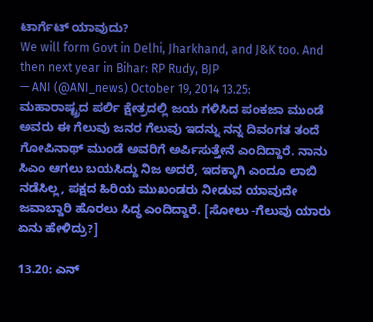ಟಾರ್ಗೆಟ್ ಯಾವುದು?
We will form Govt in Delhi, Jharkhand, and J&K too. And then next year in Bihar: RP Rudy, BJP
— ANI (@ANI_news) October 19, 2014 13.25: ಮಹಾರಾಷ್ಟ್ರದ ಪರ್ಲಿ ಕ್ಷೇತ್ರದಲ್ಲಿ ಜಯ ಗಳಿಸಿದ ಪಂಕಜಾ ಮುಂಡೆ ಅವರು ಈ ಗೆಲುವು ಜನರ ಗೆಲುವು ಇದನ್ನು ನನ್ನ ದಿವಂಗತ ತಂದೆ ಗೋಪಿನಾಥ್ ಮುಂಡೆ ಅವರಿಗೆ ಅರ್ಪಿಸುತ್ತೇನೆ ಎಂದಿದ್ದಾರೆ. ನಾನು ಸಿಎಂ ಆಗಲು ಬಯಸಿದ್ದು ನಿಜ ಅದರೆ, ಇದಕ್ಕಾಗಿ ಎಂದೂ ಲಾಬಿ ನಡೆಸಿಲ್ಲ, ಪಕ್ಷದ ಹಿರಿಯ ಮುಖಂಡರು ನೀಡುವ ಯಾವುದೇ ಜವಾಬ್ದಾರಿ ಹೊರಲು ಸಿದ್ಧ ಎಂದಿದ್ದಾರೆ. [ಸೋಲು -ಗೆಲುವು ಯಾರು ಏನು ಹೇಳಿದ್ರು?]

13.20: ಎನ್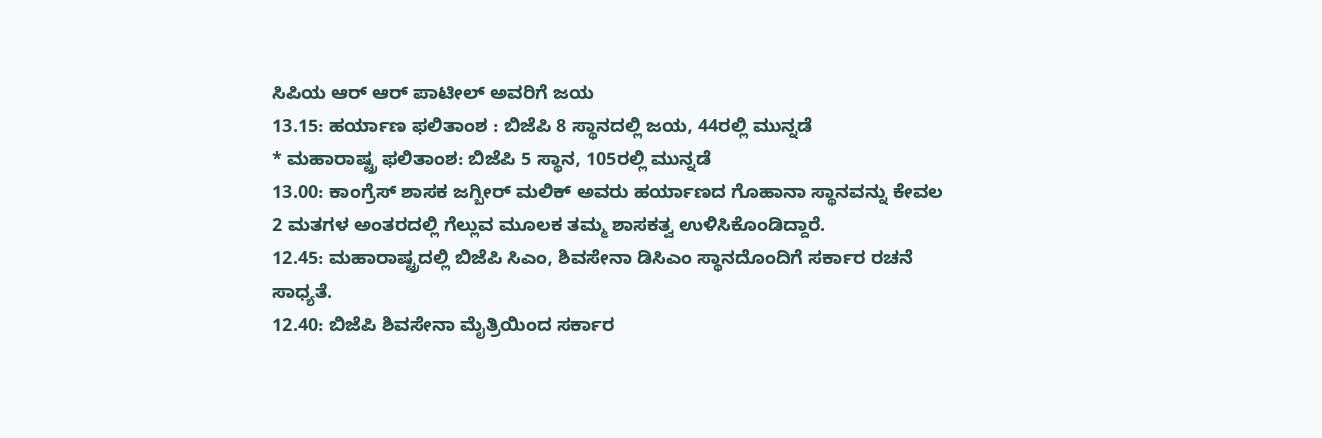ಸಿಪಿಯ ಆರ್ ಆರ್ ಪಾಟೀಲ್ ಅವರಿಗೆ ಜಯ
13.15: ಹರ್ಯಾಣ ಫಲಿತಾಂಶ : ಬಿಜೆಪಿ 8 ಸ್ಥಾನದಲ್ಲಿ ಜಯ, 44ರಲ್ಲಿ ಮುನ್ನಡೆ
* ಮಹಾರಾಷ್ಟ್ರ ಫಲಿತಾಂಶ: ಬಿಜೆಪಿ 5 ಸ್ಥಾನ, 105ರಲ್ಲಿ ಮುನ್ನಡೆ
13.00: ಕಾಂಗ್ರೆಸ್ ಶಾಸಕ ಜಗ್ಬೀರ್ ಮಲಿಕ್ ಅವರು ಹರ್ಯಾಣದ ಗೊಹಾನಾ ಸ್ಥಾನವನ್ನು ಕೇವಲ 2 ಮತಗಳ ಅಂತರದಲ್ಲಿ ಗೆಲ್ಲುವ ಮೂಲಕ ತಮ್ಮ ಶಾಸಕತ್ವ ಉಳಿಸಿಕೊಂಡಿದ್ದಾರೆ.
12.45: ಮಹಾರಾಷ್ಟ್ರದಲ್ಲಿ ಬಿಜೆಪಿ ಸಿಎಂ, ಶಿವಸೇನಾ ಡಿಸಿಎಂ ಸ್ಥಾನದೊಂದಿಗೆ ಸರ್ಕಾರ ರಚನೆ ಸಾಧ್ಯತೆ.
12.40: ಬಿಜೆಪಿ ಶಿವಸೇನಾ ಮೈತ್ರಿಯಿಂದ ಸರ್ಕಾರ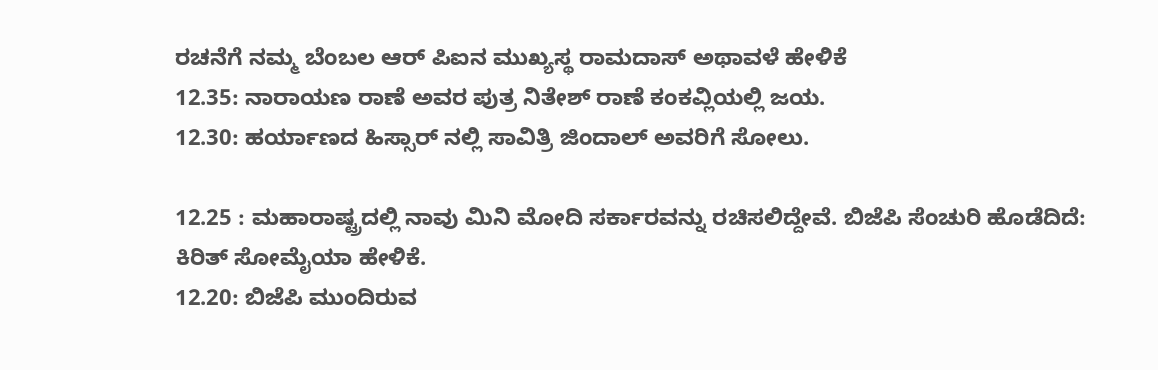ರಚನೆಗೆ ನಮ್ಮ ಬೆಂಬಲ ಆರ್ ಪಿಐನ ಮುಖ್ಯಸ್ಥ ರಾಮದಾಸ್ ಅಥಾವಳೆ ಹೇಳಿಕೆ
12.35: ನಾರಾಯಣ ರಾಣೆ ಅವರ ಪುತ್ರ ನಿತೇಶ್ ರಾಣೆ ಕಂಕವ್ಲಿಯಲ್ಲಿ ಜಯ.
12.30: ಹರ್ಯಾಣದ ಹಿಸ್ಸಾರ್ ನಲ್ಲಿ ಸಾವಿತ್ರಿ ಜಿಂದಾಲ್ ಅವರಿಗೆ ಸೋಲು.

12.25 : ಮಹಾರಾಷ್ಟ್ರದಲ್ಲಿ ನಾವು ಮಿನಿ ಮೋದಿ ಸರ್ಕಾರವನ್ನು ರಚಿಸಲಿದ್ದೇವೆ. ಬಿಜೆಪಿ ಸೆಂಚುರಿ ಹೊಡೆದಿದೆ: ಕಿರಿತ್ ಸೋಮೈಯಾ ಹೇಳಿಕೆ.
12.20: ಬಿಜೆಪಿ ಮುಂದಿರುವ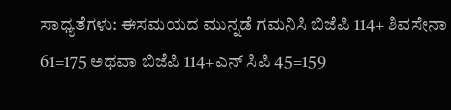ಸಾಧ್ಯತೆಗಳು: ಈಸಮಯದ ಮುನ್ನಡೆ ಗಮನಿಸಿ ಬಿಜೆಪಿ 114+ ಶಿವಸೇನಾ 61=175 ಅಥವಾ ಬಿಜೆಪಿ 114+ಎನ್ ಸಿಪಿ 45=159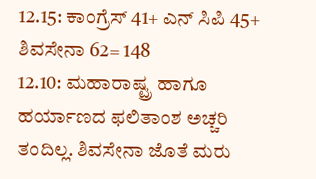12.15: ಕಾಂಗ್ರೆಸ್ 41+ ಎನ್ ಸಿಪಿ 45+ ಶಿವಸೇನಾ 62= 148
12.10: ಮಹಾರಾಷ್ಟ್ರ ಹಾಗೂ ಹರ್ಯಾಣದ ಫಲಿತಾಂಶ ಅಚ್ಚರಿ ತಂದಿಲ್ಲ. ಶಿವಸೇನಾ ಜೊತೆ ಮರು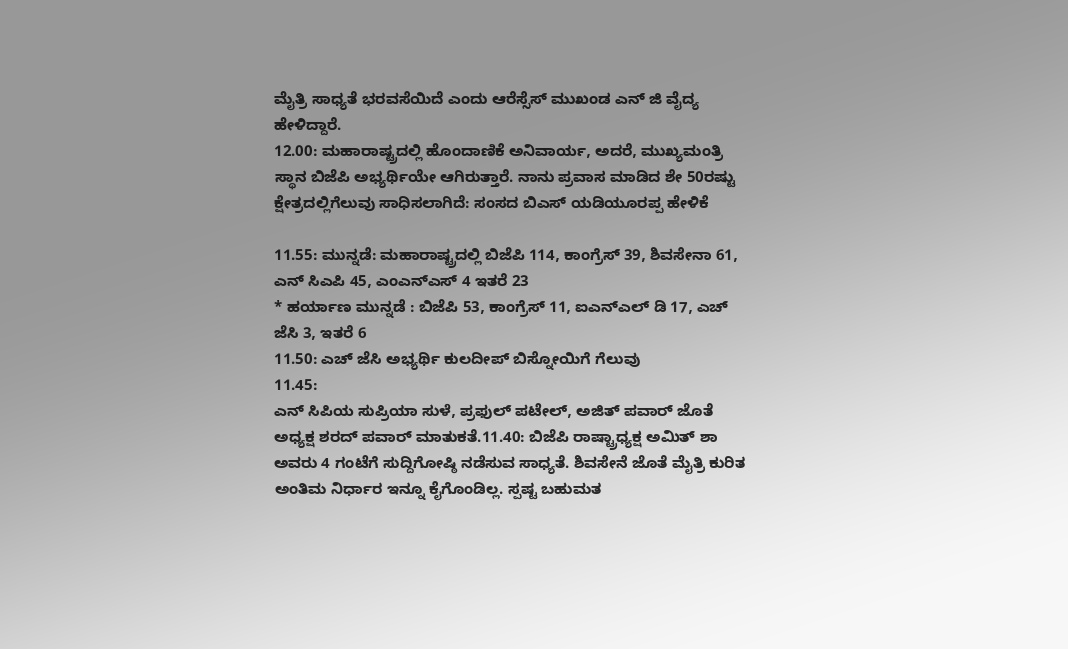ಮೈತ್ರಿ ಸಾಧ್ಯತೆ ಭರವಸೆಯಿದೆ ಎಂದು ಆರೆಸ್ಸೆಸ್ ಮುಖಂಡ ಎನ್ ಜಿ ವೈದ್ಯ ಹೇಳಿದ್ದಾರೆ.
12.00: ಮಹಾರಾಷ್ಟ್ರದಲ್ಲಿ ಹೊಂದಾಣಿಕೆ ಅನಿವಾರ್ಯ, ಅದರೆ, ಮುಖ್ಯಮಂತ್ರಿ ಸ್ಥಾನ ಬಿಜೆಪಿ ಅಭ್ಯರ್ಥಿಯೇ ಆಗಿರುತ್ತಾರೆ. ನಾನು ಪ್ರವಾಸ ಮಾಡಿದ ಶೇ 50ರಷ್ಟು ಕ್ಷೇತ್ರದಲ್ಲಿಗೆಲುವು ಸಾಧಿಸಲಾಗಿದೆ: ಸಂಸದ ಬಿಎಸ್ ಯಡಿಯೂರಪ್ಪ ಹೇಳಿಕೆ

11.55: ಮುನ್ನಡೆ: ಮಹಾರಾಷ್ಟ್ರದಲ್ಲಿ ಬಿಜೆಪಿ 114, ಕಾಂಗ್ರೆಸ್ 39, ಶಿವಸೇನಾ 61, ಎನ್ ಸಿಎಪಿ 45, ಎಂಎನ್ಎಸ್ 4 ಇತರೆ 23
* ಹರ್ಯಾಣ ಮುನ್ನಡೆ : ಬಿಜೆಪಿ 53, ಕಾಂಗ್ರೆಸ್ 11, ಐಎನ್ಎಲ್ ಡಿ 17, ಎಚ್ ಜೆಸಿ 3, ಇತರೆ 6
11.50: ಎಚ್ ಜೆಸಿ ಅಭ್ಯರ್ಥಿ ಕುಲದೀಪ್ ಬಿಸ್ನೋಯಿಗೆ ಗೆಲುವು
11.45:
ಎನ್ ಸಿಪಿಯ ಸುಪ್ರಿಯಾ ಸುಳೆ, ಪ್ರಫುಲ್ ಪಟೇಲ್, ಅಜಿತ್ ಪವಾರ್ ಜೊತೆ ಅಧ್ಯಕ್ಷ ಶರದ್ ಪವಾರ್ ಮಾತುಕತೆ.11.40: ಬಿಜೆಪಿ ರಾಷ್ಟ್ರಾಧ್ಯಕ್ಷ ಅಮಿತ್ ಶಾ ಅವರು 4 ಗಂಟೆಗೆ ಸುದ್ದಿಗೋಷ್ಠಿ ನಡೆಸುವ ಸಾಧ್ಯತೆ. ಶಿವಸೇನೆ ಜೊತೆ ಮೈತ್ರಿ ಕುರಿತ ಅಂತಿಮ ನಿರ್ಧಾರ ಇನ್ನೂ ಕೈಗೊಂಡಿಲ್ಲ. ಸ್ಪಷ್ಟ ಬಹುಮತ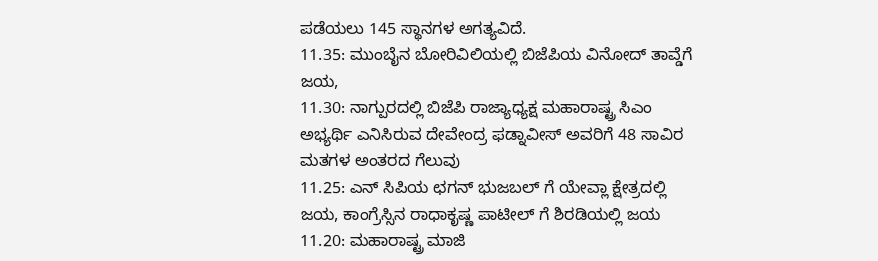ಪಡೆಯಲು 145 ಸ್ಥಾನಗಳ ಅಗತ್ಯವಿದೆ.
11.35: ಮುಂಬೈನ ಬೋರಿವಿಲಿಯಲ್ಲಿ ಬಿಜೆಪಿಯ ವಿನೋದ್ ತಾವ್ಡೆಗೆ ಜಯ,
11.30: ನಾಗ್ಪುರದಲ್ಲಿ ಬಿಜೆಪಿ ರಾಜ್ಯಾಧ್ಯಕ್ಷ ಮಹಾರಾಷ್ಟ್ರ ಸಿಎಂ ಅಭ್ಯರ್ಥಿ ಎನಿಸಿರುವ ದೇವೇಂದ್ರ ಫಡ್ನಾವೀಸ್ ಅವರಿಗೆ 48 ಸಾವಿರ ಮತಗಳ ಅಂತರದ ಗೆಲುವು
11.25: ಎನ್ ಸಿಪಿಯ ಛಗನ್ ಭುಜಬಲ್ ಗೆ ಯೇವ್ಲಾ ಕ್ಷೇತ್ರದಲ್ಲಿ ಜಯ, ಕಾಂಗ್ರೆಸ್ಸಿನ ರಾಧಾಕೃಷ್ಣ ಪಾಟೀಲ್ ಗೆ ಶಿರಡಿಯಲ್ಲಿ ಜಯ
11.20: ಮಹಾರಾಷ್ಟ್ರ ಮಾಜಿ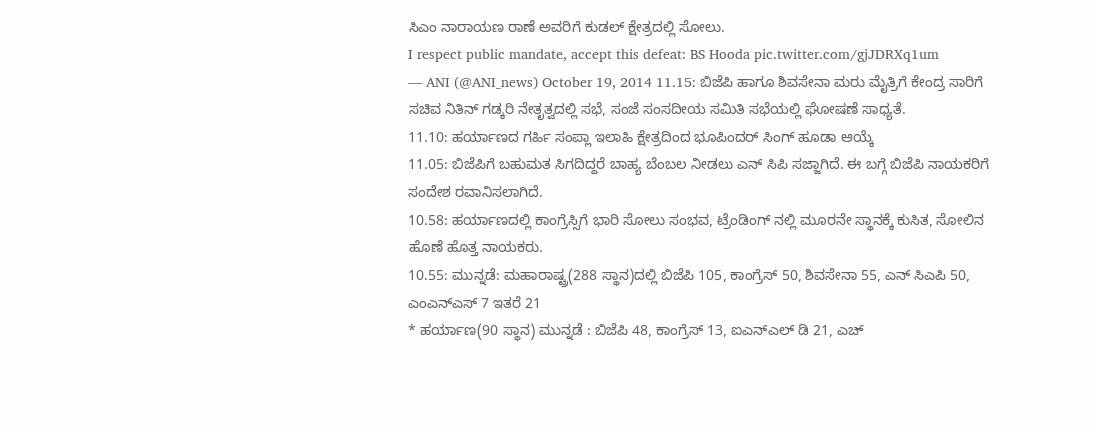ಸಿಎಂ ನಾರಾಯಣ ರಾಣೆ ಅವರಿಗೆ ಕುಡಲ್ ಕ್ಷೇತ್ರದಲ್ಲಿ ಸೋಲು.
I respect public mandate, accept this defeat: BS Hooda pic.twitter.com/gjJDRXq1um
— ANI (@ANI_news) October 19, 2014 11.15: ಬಿಜೆಪಿ ಹಾಗೂ ಶಿವಸೇನಾ ಮರು ಮೈತ್ರಿಗೆ ಕೇಂದ್ರ ಸಾರಿಗೆ ಸಚಿವ ನಿತಿನ್ ಗಡ್ಕರಿ ನೇತೃತ್ವದಲ್ಲಿ ಸಭೆ, ಸಂಜೆ ಸಂಸದೀಯ ಸಮಿತಿ ಸಭೆಯಲ್ಲಿ ಘೋಷಣೆ ಸಾಧ್ಯತೆ.
11.10: ಹರ್ಯಾಣದ ಗರ್ಹಿ ಸಂಪ್ಲಾ ಇಲಾಹಿ ಕ್ಷೇತ್ರದಿಂದ ಭೂಪಿಂದರ್ ಸಿಂಗ್ ಹೂಡಾ ಆಯ್ಕೆ
11.05: ಬಿಜೆಪಿಗೆ ಬಹುಮತ ಸಿಗದಿದ್ದರೆ ಬಾಹ್ಯ ಬೆಂಬಲ ನೀಡಲು ಎನ್ ಸಿಪಿ ಸಜ್ಜಾಗಿದೆ. ಈ ಬಗ್ಗೆ ಬಿಜೆಪಿ ನಾಯಕರಿಗೆ ಸಂದೇಶ ರವಾನಿಸಲಾಗಿದೆ.
10.58: ಹರ್ಯಾಣದಲ್ಲಿ ಕಾಂಗ್ರೆಸ್ಸಿಗೆ ಭಾರಿ ಸೋಲು ಸಂಭವ, ಟ್ರೆಂಡಿಂಗ್ ನಲ್ಲಿ ಮೂರನೇ ಸ್ಥಾನಕ್ಕೆ ಕುಸಿತ, ಸೋಲಿನ ಹೊಣೆ ಹೊತ್ತ ನಾಯಕರು.
10.55: ಮುನ್ನಡೆ: ಮಹಾರಾಷ್ಟ್ರ(288 ಸ್ಥಾನ)ದಲ್ಲಿ ಬಿಜೆಪಿ 105, ಕಾಂಗ್ರೆಸ್ 50, ಶಿವಸೇನಾ 55, ಎನ್ ಸಿಎಪಿ 50, ಎಂಎನ್ಎಸ್ 7 ಇತರೆ 21
* ಹರ್ಯಾಣ(90 ಸ್ಥಾನ) ಮುನ್ನಡೆ : ಬಿಜೆಪಿ 48, ಕಾಂಗ್ರೆಸ್ 13, ಐಎನ್ಎಲ್ ಡಿ 21, ಎಚ್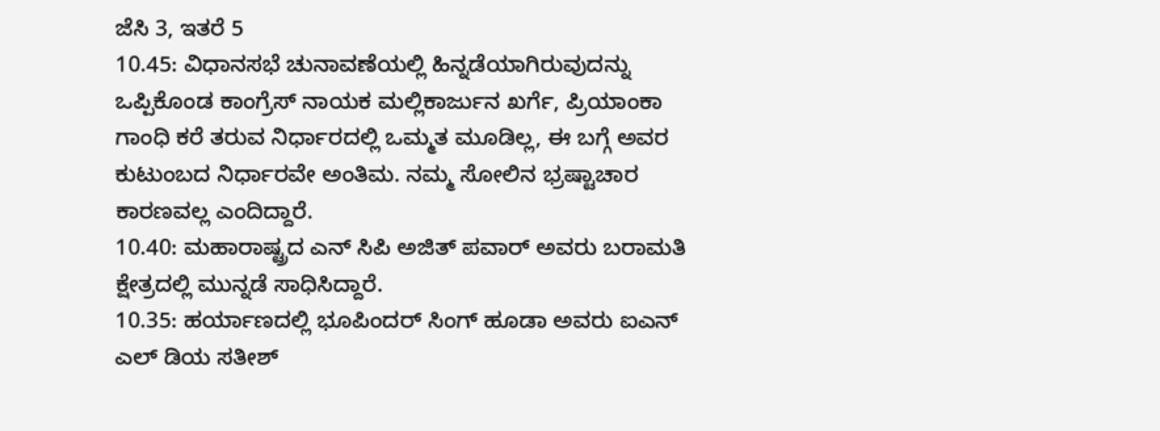ಜೆಸಿ 3, ಇತರೆ 5
10.45: ವಿಧಾನಸಭೆ ಚುನಾವಣೆಯಲ್ಲಿ ಹಿನ್ನಡೆಯಾಗಿರುವುದನ್ನು ಒಪ್ಪಿಕೊಂಡ ಕಾಂಗ್ರೆಸ್ ನಾಯಕ ಮಲ್ಲಿಕಾರ್ಜುನ ಖರ್ಗೆ, ಪ್ರಿಯಾಂಕಾ ಗಾಂಧಿ ಕರೆ ತರುವ ನಿರ್ಧಾರದಲ್ಲಿ ಒಮ್ಮತ ಮೂಡಿಲ್ಲ, ಈ ಬಗ್ಗೆ ಅವರ ಕುಟುಂಬದ ನಿರ್ಧಾರವೇ ಅಂತಿಮ. ನಮ್ಮ ಸೋಲಿನ ಭ್ರಷ್ಟಾಚಾರ ಕಾರಣವಲ್ಲ ಎಂದಿದ್ದಾರೆ.
10.40: ಮಹಾರಾಷ್ಟ್ರದ ಎನ್ ಸಿಪಿ ಅಜಿತ್ ಪವಾರ್ ಅವರು ಬರಾಮತಿ ಕ್ಷೇತ್ರದಲ್ಲಿ ಮುನ್ನಡೆ ಸಾಧಿಸಿದ್ದಾರೆ.
10.35: ಹರ್ಯಾಣದಲ್ಲಿ ಭೂಪಿಂದರ್ ಸಿಂಗ್ ಹೂಡಾ ಅವರು ಐಎನ್ ಎಲ್ ಡಿಯ ಸತೀಶ್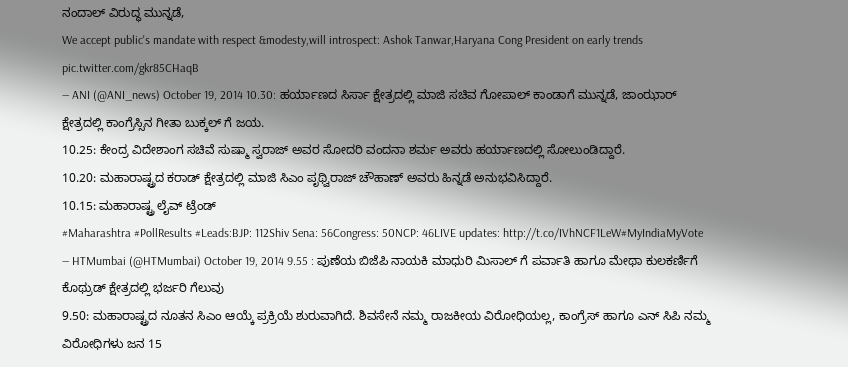ನಂದಾಲ್ ವಿರುದ್ಧ ಮುನ್ನಡೆ,
We accept public's mandate with respect &modesty,will introspect: Ashok Tanwar,Haryana Cong President on early trends pic.twitter.com/gkr85CHaqB
— ANI (@ANI_news) October 19, 2014 10.30: ಹರ್ಯಾಣದ ಸಿರ್ಸಾ ಕ್ಷೇತ್ರದಲ್ಲಿ ಮಾಜಿ ಸಚಿವ ಗೋಪಾಲ್ ಕಾಂಡಾಗೆ ಮುನ್ನಡೆ, ಜಾಂಝಾರ್ ಕ್ಷೇತ್ರದಲ್ಲಿ ಕಾಂಗ್ರೆಸ್ಸಿನ ಗೀತಾ ಬುಕ್ಕಲ್ ಗೆ ಜಯ.
10.25: ಕೇಂದ್ರ ವಿದೇಶಾಂಗ ಸಚಿವೆ ಸುಷ್ಮಾ ಸ್ವರಾಜ್ ಅವರ ಸೋದರಿ ವಂದನಾ ಶರ್ಮ ಅವರು ಹರ್ಯಾಣದಲ್ಲಿ ಸೋಲುಂಡಿದ್ದಾರೆ.
10.20: ಮಹಾರಾಷ್ಟ್ರದ ಕರಾಡ್ ಕ್ಷೇತ್ರದಲ್ಲಿ ಮಾಜಿ ಸಿಎಂ ಪೃಥ್ವಿರಾಜ್ ಚೌಹಾಣ್ ಅವರು ಹಿನ್ನಡೆ ಅನುಭವಿಸಿದ್ದಾರೆ.
10.15: ಮಹಾರಾಷ್ಟ್ರ ಲೈವ್ ಟ್ರೆಂಡ್
#Maharashtra #PollResults #Leads:BJP: 112Shiv Sena: 56Congress: 50NCP: 46LIVE updates: http://t.co/IVhNCF1LeW#MyIndiaMyVote
— HTMumbai (@HTMumbai) October 19, 2014 9.55 : ಪುಣೆಯ ಬಿಜೆಪಿ ನಾಯಕಿ ಮಾಧುರಿ ಮಿಸಾಲ್ ಗೆ ಪರ್ವಾತಿ ಹಾಗೂ ಮೇಥಾ ಕುಲಕರ್ಣಿಗೆ ಕೊಥ್ರುಡ್ ಕ್ಷೇತ್ರದಲ್ಲಿ ಭರ್ಜರಿ ಗೆಲುವು
9.50: ಮಹಾರಾಷ್ಟ್ರದ ನೂತನ ಸಿಎಂ ಆಯ್ಕೆ ಪ್ರಕ್ರಿಯೆ ಶುರುವಾಗಿದೆ. ಶಿವಸೇನೆ ನಮ್ಮ ರಾಜಕೀಯ ವಿರೋಧಿಯಲ್ಲ, ಕಾಂಗ್ರೆಸ್ ಹಾಗೂ ಎನ್ ಸಿಪಿ ನಮ್ಮ ವಿರೋಧಿಗಳು ಜನ 15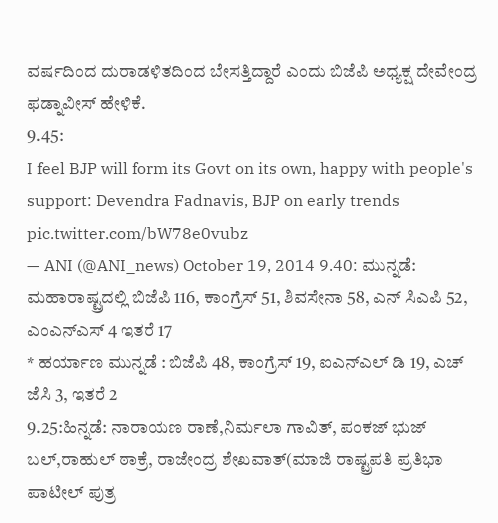ವರ್ಷದಿಂದ ದುರಾಡಳಿತದಿಂದ ಬೇಸತ್ತಿದ್ದಾರೆ ಎಂದು ಬಿಜೆಪಿ ಅಧ್ಯಕ್ಷ ದೇವೇಂದ್ರ ಫಡ್ನಾವೀಸ್ ಹೇಳಿಕೆ.
9.45:
I feel BJP will form its Govt on its own, happy with people's support: Devendra Fadnavis, BJP on early trends pic.twitter.com/bW78e0vubz
— ANI (@ANI_news) October 19, 2014 9.40: ಮುನ್ನಡೆ: ಮಹಾರಾಷ್ಟ್ರದಲ್ಲಿ ಬಿಜೆಪಿ 116, ಕಾಂಗ್ರೆಸ್ 51, ಶಿವಸೇನಾ 58, ಎನ್ ಸಿಎಪಿ 52, ಎಂಎನ್ಎಸ್ 4 ಇತರೆ 17
* ಹರ್ಯಾಣ ಮುನ್ನಡೆ : ಬಿಜೆಪಿ 48, ಕಾಂಗ್ರೆಸ್ 19, ಐಎನ್ಎಲ್ ಡಿ 19, ಎಚ್ ಜೆಸಿ 3, ಇತರೆ 2
9.25:ಹಿನ್ನಡೆ: ನಾರಾಯಣ ರಾಣೆ,ನಿರ್ಮಲಾ ಗಾವಿತ್, ಪಂಕಜ್ ಭುಜ್ ಬಲ್,ರಾಹುಲ್ ಠಾಕ್ರೆ, ರಾಜೇಂದ್ರ ಶೇಖವಾತ್(ಮಾಜಿ ರಾಷ್ಟ್ರಪತಿ ಪ್ರತಿಭಾ ಪಾಟೀಲ್ ಪುತ್ರ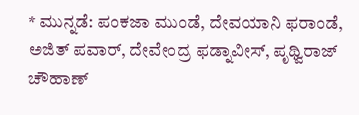* ಮುನ್ನಡೆ: ಪಂಕಜಾ ಮುಂಡೆ, ದೇವಯಾನಿ ಫರಾಂಡೆ, ಅಜಿತ್ ಪವಾರ್, ದೇವೇಂದ್ರ ಫಡ್ನಾವೀಸ್, ಪೃಥ್ವಿರಾಜ್ ಚೌಹಾಣ್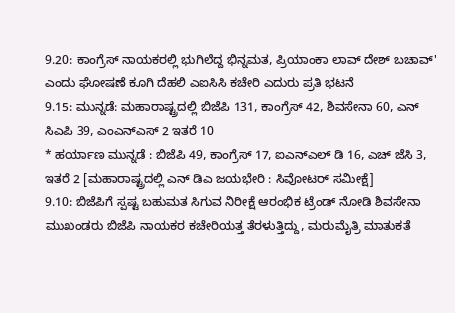9.20: ಕಾಂಗ್ರೆಸ್ ನಾಯಕರಲ್ಲಿ ಭುಗಿಲೆದ್ದ ಭಿನ್ನಮತ, ಪ್ರಿಯಾಂಕಾ ಲಾವ್ ದೇಶ್ ಬಚಾವ್' ಎಂದು ಘೋಷಣೆ ಕೂಗಿ ದೆಹಲಿ ಎಐಸಿಸಿ ಕಚೇರಿ ಎದುರು ಪ್ರತಿ ಭಟನೆ
9.15: ಮುನ್ನಡೆ: ಮಹಾರಾಷ್ಟ್ರದಲ್ಲಿ ಬಿಜೆಪಿ 131, ಕಾಂಗ್ರೆಸ್ 42, ಶಿವಸೇನಾ 60, ಎನ್ ಸಿಎಪಿ 39, ಎಂಎನ್ಎಸ್ 2 ಇತರೆ 10
* ಹರ್ಯಾಣ ಮುನ್ನಡೆ : ಬಿಜೆಪಿ 49, ಕಾಂಗ್ರೆಸ್ 17, ಐಎನ್ಎಲ್ ಡಿ 16, ಎಚ್ ಜೆಸಿ 3, ಇತರೆ 2 [ಮಹಾರಾಷ್ಟ್ರದಲ್ಲಿ ಎನ್ ಡಿಎ ಜಯಭೇರಿ : ಸಿವೋಟರ್ ಸಮೀಕ್ಷೆ]
9.10: ಬಿಜೆಪಿಗೆ ಸ್ಪಷ್ಟ ಬಹುಮತ ಸಿಗುವ ನಿರೀಕ್ಷೆ ಆರಂಭಿಕ ಟ್ರೆಂಡ್ ನೋಡಿ ಶಿವಸೇನಾ ಮುಖಂಡರು ಬಿಜೆಪಿ ನಾಯಕರ ಕಚೇರಿಯತ್ತ ತೆರಳುತ್ತಿದ್ದು, ಮರುಮೈತ್ರಿ ಮಾತುಕತೆ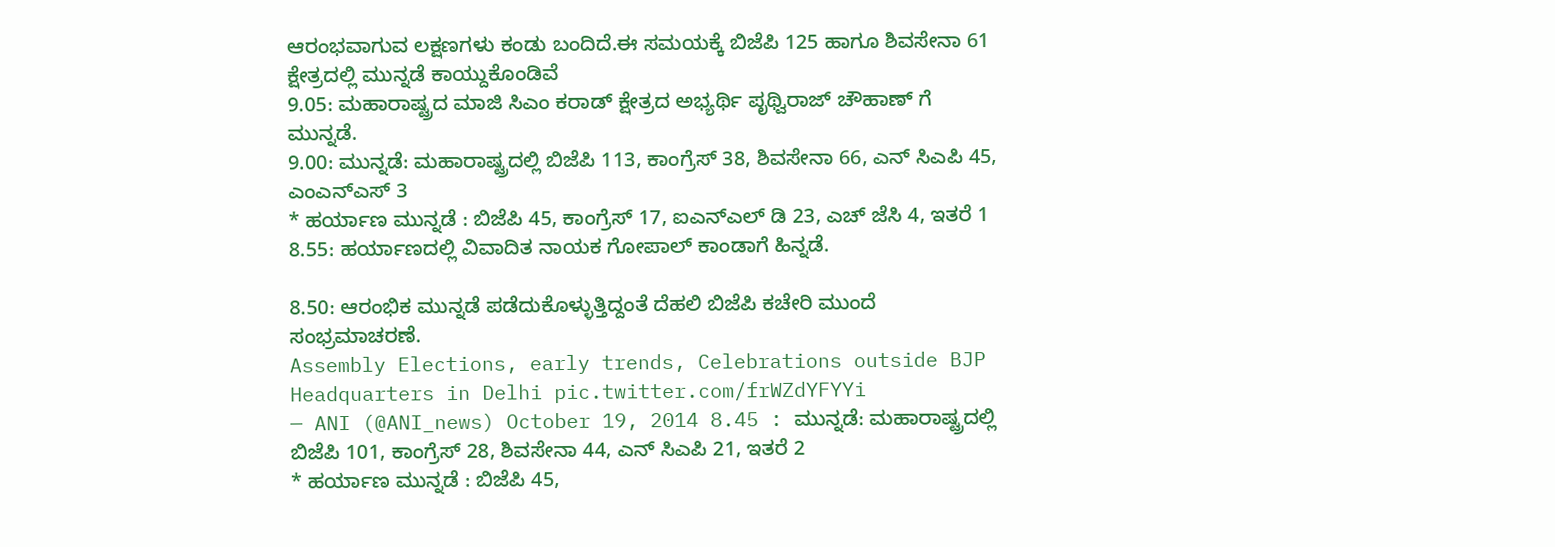ಆರಂಭವಾಗುವ ಲಕ್ಷಣಗಳು ಕಂಡು ಬಂದಿದೆ.ಈ ಸಮಯಕ್ಕೆ ಬಿಜೆಪಿ 125 ಹಾಗೂ ಶಿವಸೇನಾ 61 ಕ್ಷೇತ್ರದಲ್ಲಿ ಮುನ್ನಡೆ ಕಾಯ್ದುಕೊಂಡಿವೆ
9.05: ಮಹಾರಾಷ್ಟ್ರದ ಮಾಜಿ ಸಿಎಂ ಕರಾಡ್ ಕ್ಷೇತ್ರದ ಅಭ್ಯರ್ಥಿ ಪೃಥ್ವಿರಾಜ್ ಚೌಹಾಣ್ ಗೆ ಮುನ್ನಡೆ.
9.00: ಮುನ್ನಡೆ: ಮಹಾರಾಷ್ಟ್ರದಲ್ಲಿ ಬಿಜೆಪಿ 113, ಕಾಂಗ್ರೆಸ್ 38, ಶಿವಸೇನಾ 66, ಎನ್ ಸಿಎಪಿ 45, ಎಂಎನ್ಎಸ್ 3
* ಹರ್ಯಾಣ ಮುನ್ನಡೆ : ಬಿಜೆಪಿ 45, ಕಾಂಗ್ರೆಸ್ 17, ಐಎನ್ಎಲ್ ಡಿ 23, ಎಚ್ ಜೆಸಿ 4, ಇತರೆ 1
8.55: ಹರ್ಯಾಣದಲ್ಲಿ ವಿವಾದಿತ ನಾಯಕ ಗೋಪಾಲ್ ಕಾಂಡಾಗೆ ಹಿನ್ನಡೆ.

8.50: ಆರಂಭಿಕ ಮುನ್ನಡೆ ಪಡೆದುಕೊಳ್ಳುತ್ತಿದ್ದಂತೆ ದೆಹಲಿ ಬಿಜೆಪಿ ಕಚೇರಿ ಮುಂದೆ ಸಂಭ್ರಮಾಚರಣೆ.
Assembly Elections, early trends, Celebrations outside BJP Headquarters in Delhi pic.twitter.com/frWZdYFYYi
— ANI (@ANI_news) October 19, 2014 8.45 : ಮುನ್ನಡೆ: ಮಹಾರಾಷ್ಟ್ರದಲ್ಲಿ ಬಿಜೆಪಿ 101, ಕಾಂಗ್ರೆಸ್ 28, ಶಿವಸೇನಾ 44, ಎನ್ ಸಿಎಪಿ 21, ಇತರೆ 2
* ಹರ್ಯಾಣ ಮುನ್ನಡೆ : ಬಿಜೆಪಿ 45,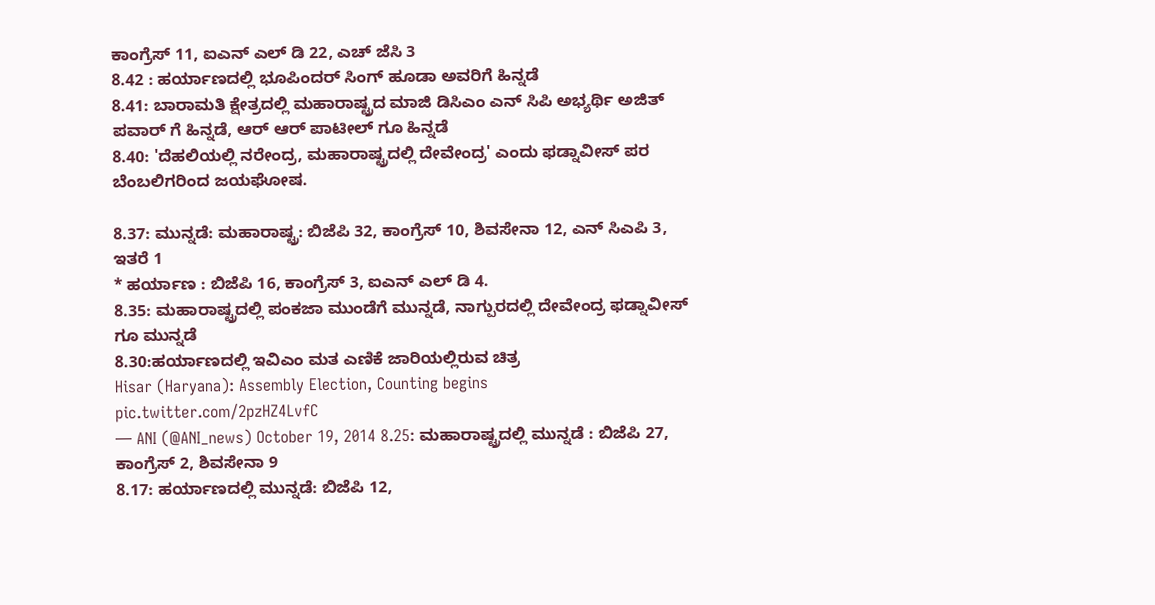ಕಾಂಗ್ರೆಸ್ 11, ಐಎನ್ ಎಲ್ ಡಿ 22, ಎಚ್ ಜೆಸಿ 3
8.42 : ಹರ್ಯಾಣದಲ್ಲಿ ಭೂಪಿಂದರ್ ಸಿಂಗ್ ಹೂಡಾ ಅವರಿಗೆ ಹಿನ್ನಡೆ
8.41: ಬಾರಾಮತಿ ಕ್ಷೇತ್ರದಲ್ಲಿ ಮಹಾರಾಷ್ಟ್ರದ ಮಾಜಿ ಡಿಸಿಎಂ ಎನ್ ಸಿಪಿ ಅಭ್ಯರ್ಥಿ ಅಜಿತ್ ಪವಾರ್ ಗೆ ಹಿನ್ನಡೆ, ಆರ್ ಆರ್ ಪಾಟೀಲ್ ಗೂ ಹಿನ್ನಡೆ
8.40: 'ದೆಹಲಿಯಲ್ಲಿ ನರೇಂದ್ರ, ಮಹಾರಾಷ್ಟ್ರದಲ್ಲಿ ದೇವೇಂದ್ರ' ಎಂದು ಫಡ್ನಾವೀಸ್ ಪರ ಬೆಂಬಲಿಗರಿಂದ ಜಯಘೋಷ.

8.37: ಮುನ್ನಡೆ: ಮಹಾರಾಷ್ಟ್ರ: ಬಿಜೆಪಿ 32, ಕಾಂಗ್ರೆಸ್ 10, ಶಿವಸೇನಾ 12, ಎನ್ ಸಿಎಪಿ 3, ಇತರೆ 1
* ಹರ್ಯಾಣ : ಬಿಜೆಪಿ 16, ಕಾಂಗ್ರೆಸ್ 3, ಐಎನ್ ಎಲ್ ಡಿ 4.
8.35: ಮಹಾರಾಷ್ಟ್ರದಲ್ಲಿ ಪಂಕಜಾ ಮುಂಡೆಗೆ ಮುನ್ನಡೆ, ನಾಗ್ಪುರದಲ್ಲಿ ದೇವೇಂದ್ರ ಫಡ್ನಾವೀಸ್ ಗೂ ಮುನ್ನಡೆ
8.30:ಹರ್ಯಾಣದಲ್ಲಿ ಇವಿಎಂ ಮತ ಎಣಿಕೆ ಜಾರಿಯಲ್ಲಿರುವ ಚಿತ್ರ
Hisar (Haryana): Assembly Election, Counting begins pic.twitter.com/2pzHZ4LvfC
— ANI (@ANI_news) October 19, 2014 8.25: ಮಹಾರಾಷ್ಟ್ರದಲ್ಲಿ ಮುನ್ನಡೆ : ಬಿಜೆಪಿ 27, ಕಾಂಗ್ರೆಸ್ 2, ಶಿವಸೇನಾ 9
8.17: ಹರ್ಯಾಣದಲ್ಲಿ ಮುನ್ನಡೆ: ಬಿಜೆಪಿ 12,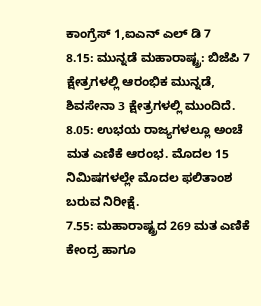ಕಾಂಗ್ರೆಸ್ 1,ಐಎನ್ ಎಲ್ ಡಿ 7
8.15: ಮುನ್ನಡೆ ಮಹಾರಾಷ್ಟ್ರ: ಬಿಜೆಪಿ 7 ಕ್ಷೇತ್ರಗಳಲ್ಲಿ ಆರಂಭಿಕ ಮುನ್ನಡೆ, ಶಿವಸೇನಾ 3 ಕ್ಷೇತ್ರಗಳಲ್ಲಿ ಮುಂದಿದೆ.
8.05: ಉಭಯ ರಾಜ್ಯಗಳಲ್ಲೂ ಅಂಚೆ ಮತ ಎಣಿಕೆ ಆರಂಭ. ಮೊದಲ 15 ನಿಮಿಷಗಳಲ್ಲೇ ಮೊದಲ ಫಲಿತಾಂಶ ಬರುವ ನಿರೀಕ್ಷೆ.
7.55: ಮಹಾರಾಷ್ಟ್ರದ 269 ಮತ ಎಣಿಕೆ ಕೇಂದ್ರ ಹಾಗೂ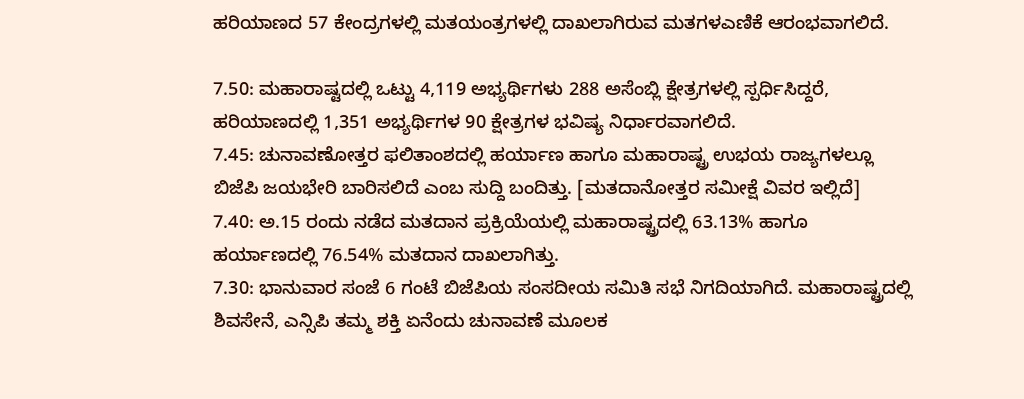ಹರಿಯಾಣದ 57 ಕೇಂದ್ರಗಳಲ್ಲಿ ಮತಯಂತ್ರಗಳಲ್ಲಿ ದಾಖಲಾಗಿರುವ ಮತಗಳಎಣಿಕೆ ಆರಂಭವಾಗಲಿದೆ.

7.50: ಮಹಾರಾಷ್ಟದಲ್ಲಿ ಒಟ್ಟು 4,119 ಅಭ್ಯರ್ಥಿಗಳು 288 ಅಸೆಂಬ್ಲಿ ಕ್ಷೇತ್ರಗಳಲ್ಲಿ ಸ್ಪರ್ಧಿಸಿದ್ದರೆ, ಹರಿಯಾಣದಲ್ಲಿ 1,351 ಅಭ್ಯರ್ಥಿಗಳ 90 ಕ್ಷೇತ್ರಗಳ ಭವಿಷ್ಯ ನಿರ್ಧಾರವಾಗಲಿದೆ.
7.45: ಚುನಾವಣೋತ್ತರ ಫಲಿತಾಂಶದಲ್ಲಿ ಹರ್ಯಾಣ ಹಾಗೂ ಮಹಾರಾಷ್ಟ್ರ ಉಭಯ ರಾಜ್ಯಗಳಲ್ಲೂ ಬಿಜೆಪಿ ಜಯಭೇರಿ ಬಾರಿಸಲಿದೆ ಎಂಬ ಸುದ್ದಿ ಬಂದಿತ್ತು. [ಮತದಾನೋತ್ತರ ಸಮೀಕ್ಷೆ ವಿವರ ಇಲ್ಲಿದೆ]
7.40: ಅ.15 ರಂದು ನಡೆದ ಮತದಾನ ಪ್ರಕ್ರಿಯೆಯಲ್ಲಿ ಮಹಾರಾಷ್ಟ್ರದಲ್ಲಿ 63.13% ಹಾಗೂ ಹರ್ಯಾಣದಲ್ಲಿ 76.54% ಮತದಾನ ದಾಖಲಾಗಿತ್ತು.
7.30: ಭಾನುವಾರ ಸಂಜೆ 6 ಗಂಟೆ ಬಿಜೆಪಿಯ ಸಂಸದೀಯ ಸಮಿತಿ ಸಭೆ ನಿಗದಿಯಾಗಿದೆ. ಮಹಾರಾಷ್ಟ್ರದಲ್ಲಿ ಶಿವಸೇನೆ, ಎನ್ಸಿಪಿ ತಮ್ಮ ಶಕ್ತಿ ಏನೆಂದು ಚುನಾವಣೆ ಮೂಲಕ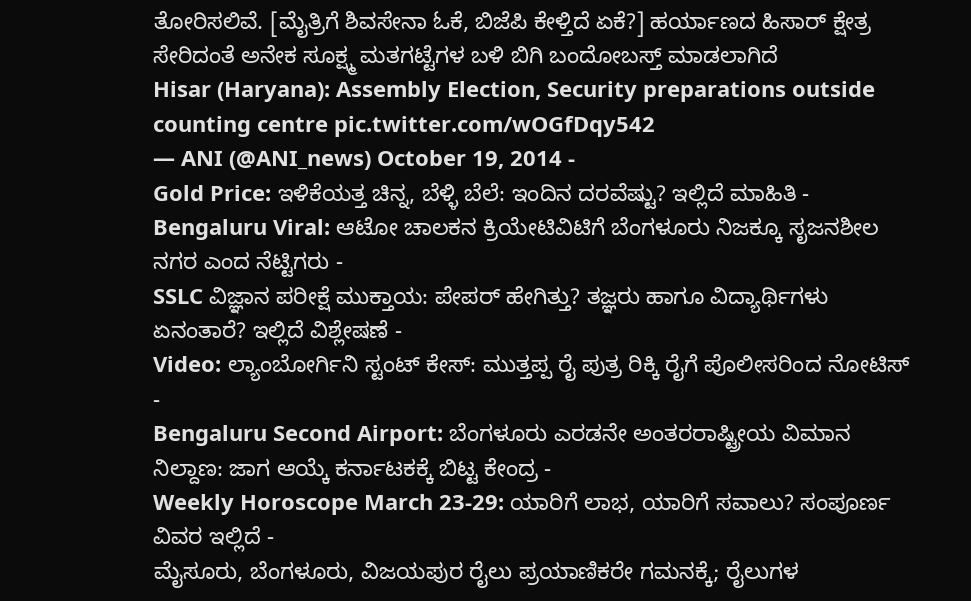ತೋರಿಸಲಿವೆ. [ಮೈತ್ರಿಗೆ ಶಿವಸೇನಾ ಓಕೆ, ಬಿಜೆಪಿ ಕೇಳ್ತಿದೆ ಏಕೆ?] ಹರ್ಯಾಣದ ಹಿಸಾರ್ ಕ್ಷೇತ್ರ ಸೇರಿದಂತೆ ಅನೇಕ ಸೂಕ್ಷ್ಮ ಮತಗಟ್ಟೆಗಳ ಬಳಿ ಬಿಗಿ ಬಂದೋಬಸ್ತ್ ಮಾಡಲಾಗಿದೆ
Hisar (Haryana): Assembly Election, Security preparations outside counting centre pic.twitter.com/wOGfDqy542
— ANI (@ANI_news) October 19, 2014 -
Gold Price: ಇಳಿಕೆಯತ್ತ ಚಿನ್ನ, ಬೆಳ್ಳಿ ಬೆಲೆ: ಇಂದಿನ ದರವೆಷ್ಟು? ಇಲ್ಲಿದೆ ಮಾಹಿತಿ -
Bengaluru Viral: ಆಟೋ ಚಾಲಕನ ಕ್ರಿಯೇಟಿವಿಟಿಗೆ ಬೆಂಗಳೂರು ನಿಜಕ್ಕೂ ಸೃಜನಶೀಲ ನಗರ ಎಂದ ನೆಟ್ಟಿಗರು -
SSLC ವಿಜ್ಞಾನ ಪರೀಕ್ಷೆ ಮುಕ್ತಾಯ: ಪೇಪರ್ ಹೇಗಿತ್ತು? ತಜ್ಞರು ಹಾಗೂ ವಿದ್ಯಾರ್ಥಿಗಳು ಏನಂತಾರೆ? ಇಲ್ಲಿದೆ ವಿಶ್ಲೇಷಣೆ -
Video: ಲ್ಯಾಂಬೋರ್ಗಿನಿ ಸ್ಟಂಟ್ ಕೇಸ್: ಮುತ್ತಪ್ಪ ರೈ ಪುತ್ರ ರಿಕ್ಕಿ ರೈಗೆ ಪೊಲೀಸರಿಂದ ನೋಟಿಸ್ -
Bengaluru Second Airport: ಬೆಂಗಳೂರು ಎರಡನೇ ಅಂತರರಾಷ್ಟ್ರೀಯ ವಿಮಾನ ನಿಲ್ದಾಣ: ಜಾಗ ಆಯ್ಕೆ ಕರ್ನಾಟಕಕ್ಕೆ ಬಿಟ್ಟ ಕೇಂದ್ರ -
Weekly Horoscope March 23-29: ಯಾರಿಗೆ ಲಾಭ, ಯಾರಿಗೆ ಸವಾಲು? ಸಂಪೂರ್ಣ ವಿವರ ಇಲ್ಲಿದೆ -
ಮೈಸೂರು, ಬೆಂಗಳೂರು, ವಿಜಯಪುರ ರೈಲು ಪ್ರಯಾಣಿಕರೇ ಗಮನಕ್ಕೆ; ರೈಲುಗಳ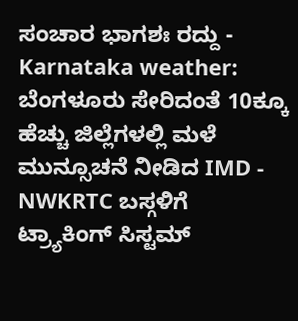ಸಂಚಾರ ಭಾಗಶಃ ರದ್ದು -
Karnataka weather: ಬೆಂಗಳೂರು ಸೇರಿದಂತೆ 10ಕ್ಕೂ ಹೆಚ್ಚು ಜಿಲ್ಲೆಗಳಲ್ಲಿ ಮಳೆ ಮುನ್ಸೂಚನೆ ನೀಡಿದ IMD -
NWKRTC ಬಸ್ಗಳಿಗೆ ಟ್ರ್ಯಾಕಿಂಗ್ ಸಿಸ್ಟಮ್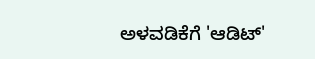ಅಳವಡಿಕೆಗೆ 'ಆಡಿಟ್'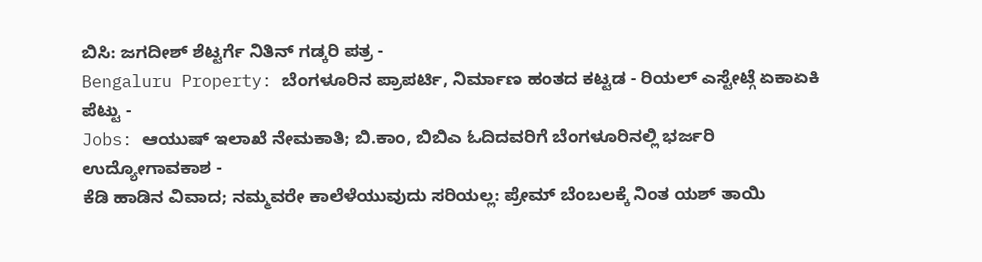ಬಿಸಿ: ಜಗದೀಶ್ ಶೆಟ್ಟರ್ಗೆ ನಿತಿನ್ ಗಡ್ಕರಿ ಪತ್ರ -
Bengaluru Property: ಬೆಂಗಳೂರಿನ ಪ್ರಾಪರ್ಟಿ, ನಿರ್ಮಾಣ ಹಂತದ ಕಟ್ಟಡ - ರಿಯಲ್ ಎಸ್ಟೇಟ್ಗೆ ಏಕಾಏಕಿ ಪೆಟ್ಟು -
Jobs: ಆಯುಷ್ ಇಲಾಖೆ ನೇಮಕಾತಿ; ಬಿ.ಕಾಂ, ಬಿಬಿಎ ಓದಿದವರಿಗೆ ಬೆಂಗಳೂರಿನಲ್ಲಿ ಭರ್ಜರಿ ಉದ್ಯೋಗಾವಕಾಶ -
ಕೆಡಿ ಹಾಡಿನ ವಿವಾದ; ನಮ್ಮವರೇ ಕಾಲೆಳೆಯುವುದು ಸರಿಯಲ್ಲ: ಪ್ರೇಮ್ ಬೆಂಬಲಕ್ಕೆ ನಿಂತ ಯಶ್ ತಾಯಿ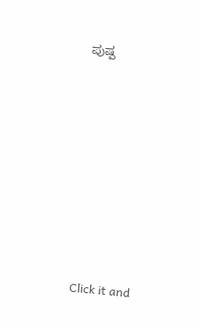ಪುಷ್ಪ












Click it and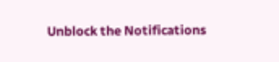Unblock the Notifications